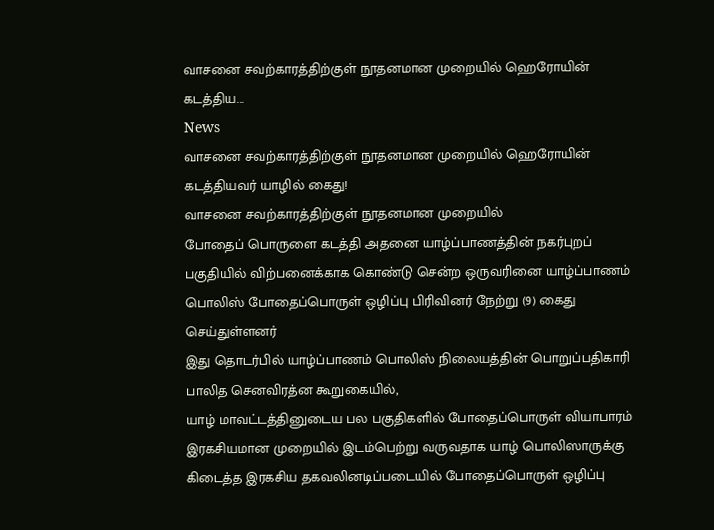வாசனை சவற்காரத்திற்குள் நூதனமான முறையில் ஹெரோயின் கடத்திய...
News
வாசனை சவற்காரத்திற்குள் நூதனமான முறையில் ஹெரோயின் கடத்தியவர் யாழில் கைது!
வாசனை சவற்காரத்திற்குள் நூதனமான முறையில்
போதைப் பொருளை கடத்தி அதனை யாழ்ப்பாணத்தின் நகர்புறப் பகுதியில் விற்பனைக்காக கொண்டு சென்ற ஒருவரினை யாழ்ப்பாணம் பொலிஸ் போதைப்பொருள் ஒழிப்பு பிரிவினர் நேற்று (9) கைது செய்துள்ளனர்
இது தொடர்பில் யாழ்ப்பாணம் பொலிஸ் நிலையத்தின் பொறுப்பதிகாரி பாலித செனவிரத்ன கூறுகையில்,
யாழ் மாவட்டத்தினுடைய பல பகுதிகளில் போதைப்பொருள் வியாபாரம் இரகசியமான முறையில் இடம்பெற்று வருவதாக யாழ் பொலிஸாருக்கு கிடைத்த இரகசிய தகவலினடிப்படையில் போதைப்பொருள் ஒழிப்பு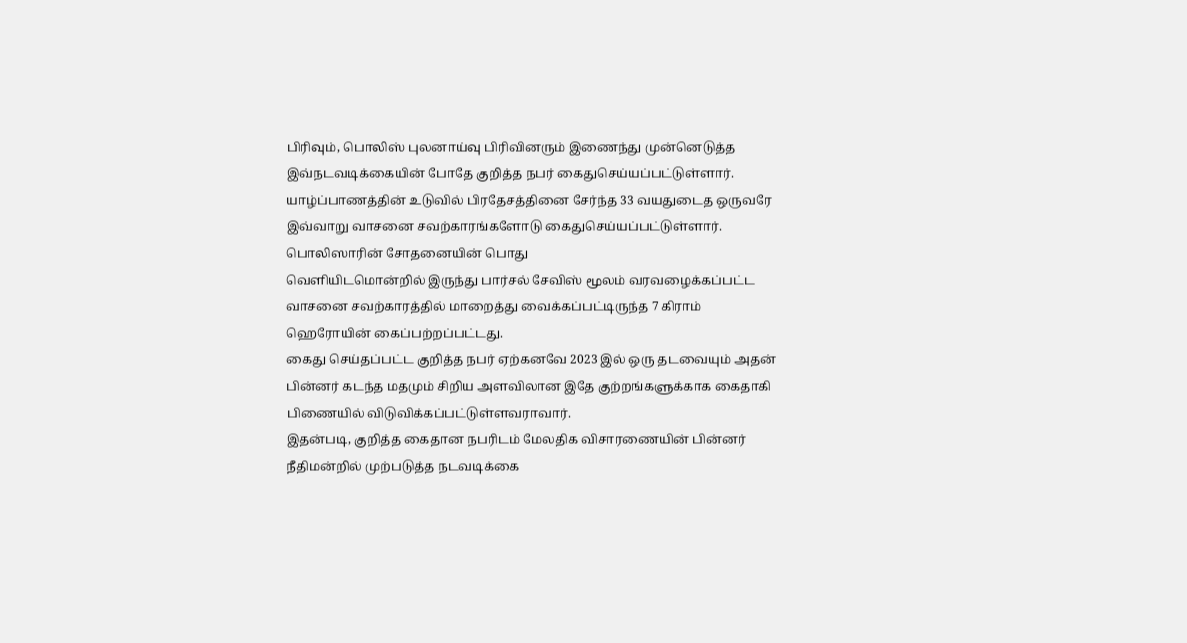பிரிவும், பொலிஸ் புலனாய்வு பிரிவினரும் இணைந்து முன்னெடுத்த இவ்நடவடிக்கையின் போதே குறித்த நபர் கைதுசெய்யப்பட்டுள்ளார்.
யாழ்ப்பாணத்தின் உடுவில் பிரதேசத்தினை சேர்ந்த 33 வயதுடைத ஒருவரே இவ்வாறு வாசனை சவற்காரங்களோடு கைதுசெய்யப்பட்டுள்ளார்.
பொலிஸாரின் சோதனையின் பொது
வெளியிடமொன்றில் இருந்து பார்சல் சேவிஸ் மூலம் வரவழைக்கப்பட்ட வாசனை சவற்காரத்தில் மாறைத்து வைக்கப்பட்டிருந்த 7 கிராம் ஹெரோயின் கைப்பற்றப்பட்டது.
கைது செய்தப்பட்ட குறித்த நபர் ஏற்கனவே 2023 இல் ஒரு தடவையும் அதன் பின்னர் கடந்த மதமும் சிறிய அளவிலான இதே குற்றங்களுக்காக கைதாகி பிணையில் விடுவிக்கப்பட்டுள்ளவராவார்.
இதன்படி, குறித்த கைதான நபரிடம் மேலதிக விசாரணையின் பின்னர் நீதிமன்றில் முற்படுத்த நடவடிக்கை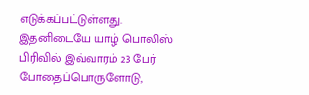எடுக்கப்பட்டுள்ளது.
இதனிடையே யாழ் பொலிஸ் பிரிவில் இவ்வாரம் 23 பேர் போதைப்பொருளோடு,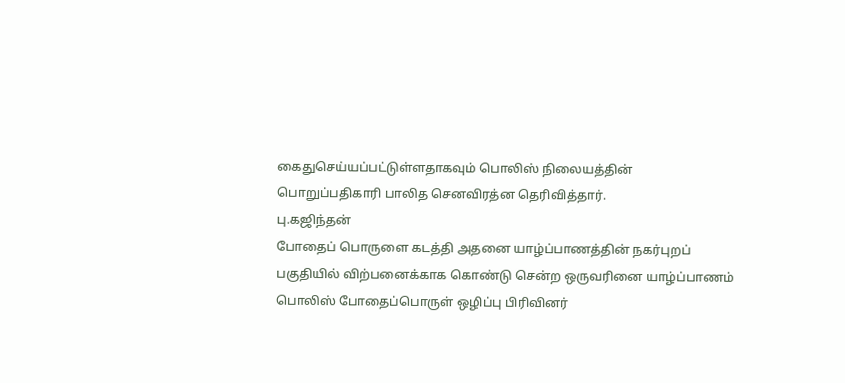கைதுசெய்யப்பட்டுள்ளதாகவும் பொலிஸ் நிலையத்தின் பொறுப்பதிகாரி பாலித செனவிரத்ன தெரிவித்தார்.
பு.கஜிந்தன்
போதைப் பொருளை கடத்தி அதனை யாழ்ப்பாணத்தின் நகர்புறப் பகுதியில் விற்பனைக்காக கொண்டு சென்ற ஒருவரினை யாழ்ப்பாணம் பொலிஸ் போதைப்பொருள் ஒழிப்பு பிரிவினர்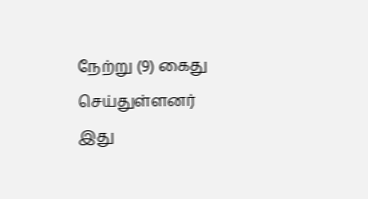நேற்று (9) கைது செய்துள்ளனர்
இது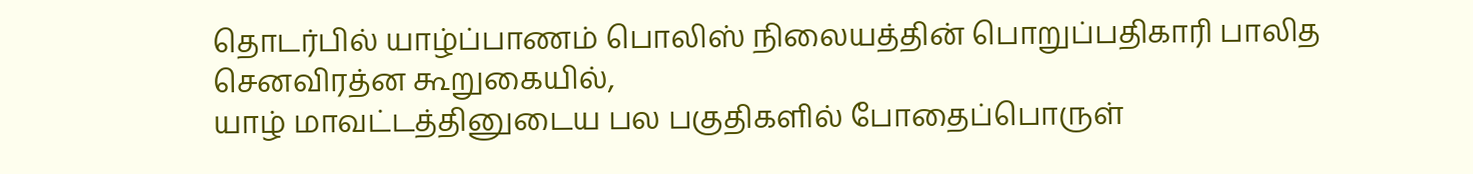தொடர்பில் யாழ்ப்பாணம் பொலிஸ் நிலையத்தின் பொறுப்பதிகாரி பாலித செனவிரத்ன கூறுகையில்,
யாழ் மாவட்டத்தினுடைய பல பகுதிகளில் போதைப்பொருள்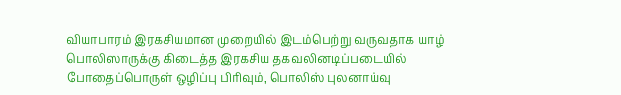வியாபாரம் இரகசியமான முறையில் இடம்பெற்று வருவதாக யாழ் பொலிஸாருக்கு கிடைத்த இரகசிய தகவலினடிப்படையில் போதைப்பொருள் ஒழிப்பு பிரிவும், பொலிஸ் புலனாய்வு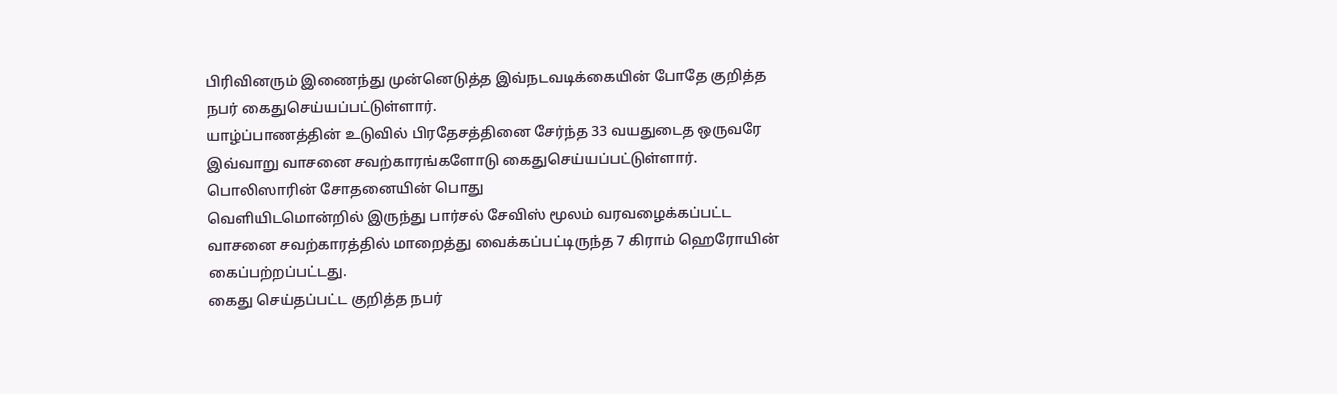பிரிவினரும் இணைந்து முன்னெடுத்த இவ்நடவடிக்கையின் போதே குறித்த நபர் கைதுசெய்யப்பட்டுள்ளார்.
யாழ்ப்பாணத்தின் உடுவில் பிரதேசத்தினை சேர்ந்த 33 வயதுடைத ஒருவரே இவ்வாறு வாசனை சவற்காரங்களோடு கைதுசெய்யப்பட்டுள்ளார்.
பொலிஸாரின் சோதனையின் பொது
வெளியிடமொன்றில் இருந்து பார்சல் சேவிஸ் மூலம் வரவழைக்கப்பட்ட வாசனை சவற்காரத்தில் மாறைத்து வைக்கப்பட்டிருந்த 7 கிராம் ஹெரோயின் கைப்பற்றப்பட்டது.
கைது செய்தப்பட்ட குறித்த நபர்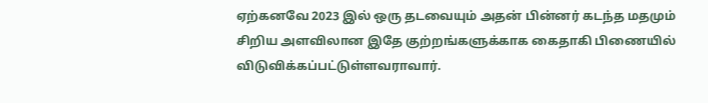ஏற்கனவே 2023 இல் ஒரு தடவையும் அதன் பின்னர் கடந்த மதமும் சிறிய அளவிலான இதே குற்றங்களுக்காக கைதாகி பிணையில் விடுவிக்கப்பட்டுள்ளவராவார்.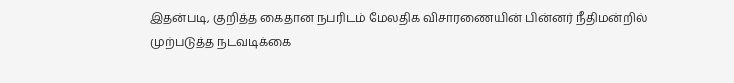இதன்படி, குறித்த கைதான நபரிடம் மேலதிக விசாரணையின் பின்னர் நீதிமன்றில் முற்படுத்த நடவடிக்கை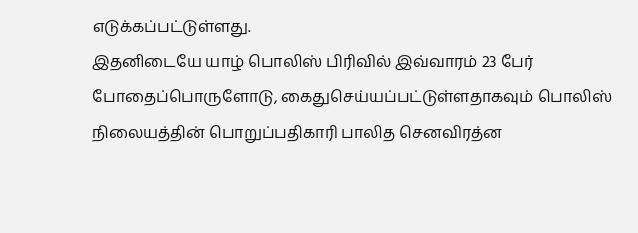எடுக்கப்பட்டுள்ளது.
இதனிடையே யாழ் பொலிஸ் பிரிவில் இவ்வாரம் 23 பேர் போதைப்பொருளோடு, கைதுசெய்யப்பட்டுள்ளதாகவும் பொலிஸ் நிலையத்தின் பொறுப்பதிகாரி பாலித செனவிரத்ன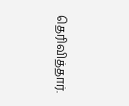தெரிவித்தார்.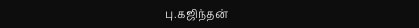பு.கஜிந்தன்